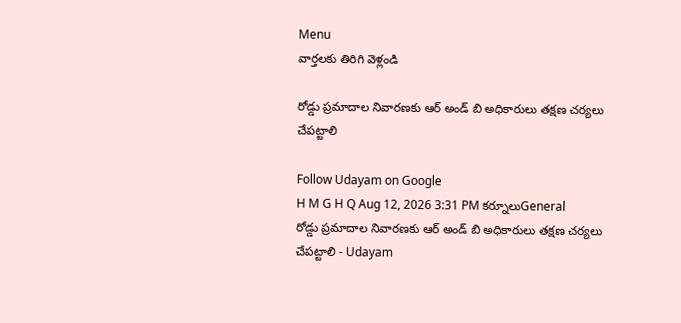Menu
వార్తలకు తిరిగి వెళ్లండి

రోడ్డు ప్రమాదాల నివారణకు ఆర్ అండ్ బి అధికారులు తక్షణ చర్యలు చేపట్టాలి

Follow Udayam on Google
H M G H Q Aug 12, 2026 3:31 PM కర్నూలుGeneral
రోడ్డు ప్రమాదాల నివారణకు ఆర్ అండ్ బి అధికారులు తక్షణ చర్యలు చేపట్టాలి - Udayam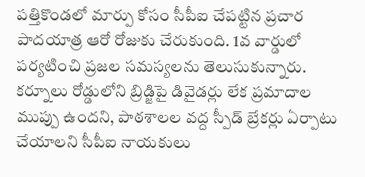పత్తికొండలో మార్పు కోసం సీపీఐ చేపట్టిన ప్రచార పాదయాత్ర ఆరో రోజుకు చేరుకుంది. 1వ వార్డులో పర్యటించి ప్రజల సమస్యలను తెలుసుకున్నారు. కర్నూలు రోడ్డులోని బ్రిడ్జిపై డివైడర్లు లేక ప్రమాదాల ముప్పు ఉందని, పాఠశాలల వద్ద స్పీడ్ బ్రేకర్లు ఏర్పాటు చేయాలని సీపీఐ నాయకులు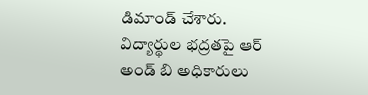డిమాండ్ చేశారు. విద్యార్థుల భద్రతపై ఆర్ అండ్ బి అధికారులు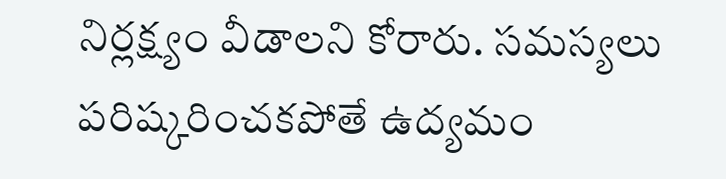నిర్లక్ష్యం వీడాలని కోరారు. సమస్యలు పరిష్కరించకపోతే ఉద్యమం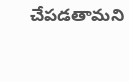చేపడతామని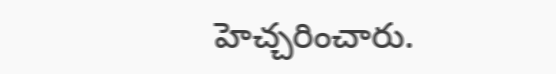హెచ్చరించారు.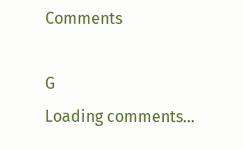Comments

G
Loading comments...